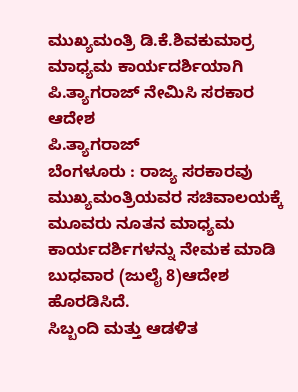ಮುಖ್ಯಮಂತ್ರಿ ಡಿ.ಕೆ.ಶಿವಕುಮಾರ್ರ ಮಾಧ್ಯಮ ಕಾರ್ಯದರ್ಶಿಯಾಗಿ ಪಿ.ತ್ಯಾಗರಾಜ್ ನೇಮಿಸಿ ಸರಕಾರ ಆದೇಶ
ಪಿ.ತ್ಯಾಗರಾಜ್
ಬೆಂಗಳೂರು : ರಾಜ್ಯ ಸರಕಾರವು ಮುಖ್ಯಮಂತ್ರಿಯವರ ಸಚಿವಾಲಯಕ್ಕೆ ಮೂವರು ನೂತನ ಮಾಧ್ಯಮ ಕಾರ್ಯದರ್ಶಿಗಳನ್ನು ನೇಮಕ ಮಾಡಿ ಬುಧವಾರ (ಜುಲೈ 8)ಆದೇಶ ಹೊರಡಿಸಿದೆ.
ಸಿಬ್ಬಂದಿ ಮತ್ತು ಆಡಳಿತ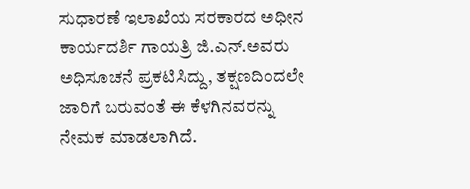ಸುಧಾರಣೆ ಇಲಾಖೆಯ ಸರಕಾರದ ಅಧೀನ ಕಾರ್ಯದರ್ಶಿ ಗಾಯತ್ರಿ ಜಿ.ಎನ್.ಅವರು ಅಧಿಸೂಚನೆ ಪ್ರಕಟಿಸಿದ್ದು, ತಕ್ಷಣದಿಂದಲೇ ಜಾರಿಗೆ ಬರುವಂತೆ ಈ ಕೆಳಗಿನವರನ್ನು ನೇಮಕ ಮಾಡಲಾಗಿದೆ.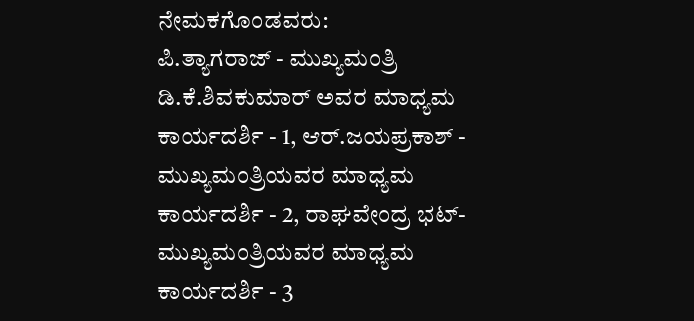ನೇಮಕಗೊಂಡವರು:
ಪಿ.ತ್ಯಾಗರಾಜ್ - ಮುಖ್ಯಮಂತ್ರಿ ಡಿ.ಕೆ.ಶಿವಕುಮಾರ್ ಅವರ ಮಾಧ್ಯಮ ಕಾರ್ಯದರ್ಶಿ - 1, ಆರ್.ಜಯಪ್ರಕಾಶ್ - ಮುಖ್ಯಮಂತ್ರಿಯವರ ಮಾಧ್ಯಮ ಕಾರ್ಯದರ್ಶಿ - 2, ರಾಘವೇಂದ್ರ ಭಟ್- ಮುಖ್ಯಮಂತ್ರಿಯವರ ಮಾಧ್ಯಮ ಕಾರ್ಯದರ್ಶಿ - 3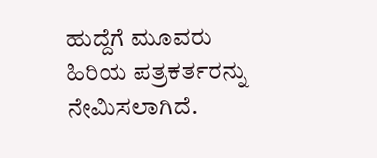ಹುದ್ದೆಗೆ ಮೂವರು ಹಿರಿಯ ಪತ್ರಕರ್ತರನ್ನು ನೇಮಿಸಲಾಗಿದೆ.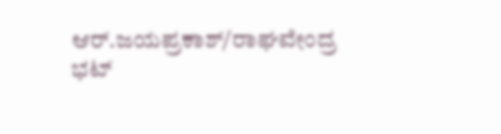ಆರ್.ಜಯಪ್ರಕಾಶ್/ರಾಘವೇಂದ್ರ ಭಟ್